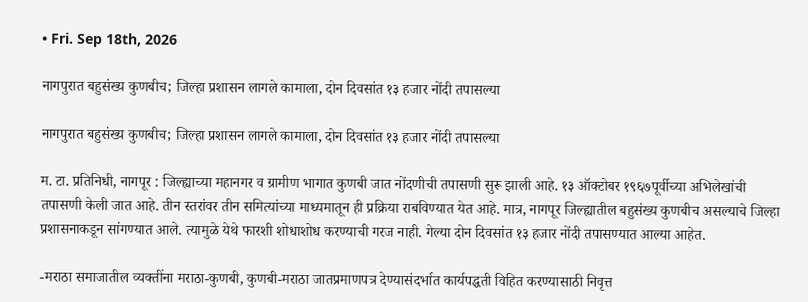• Fri. Sep 18th, 2026

नागपुरात बहुसंख्य कुणबीच; जिल्हा प्रशासन लागले कामाला, दोन दिवसांत १३ हजार नोंदी तपासल्या

नागपुरात बहुसंख्य कुणबीच; जिल्हा प्रशासन लागले कामाला, दोन दिवसांत १३ हजार नोंदी तपासल्या

म. टा. प्रतिनिधी, नागपूर : जिल्ह्याच्या महानगर व ग्रामीण भागात कुणबी जात नोंदणीची तपासणी सुरू झाली आहे. १३ ऑक्टोबर १९६७पूर्वीच्या अभिलेखांची तपासणी केली जात आहे. तीन स्तरांवर तीन समित्यांच्या माध्यमातून ही प्रक्रिया राबविण्यात येत आहे. मात्र, नागपूर जिल्ह्यातील बहुसंख्य कुणबीच असल्याचे जिल्हा प्रशासनाकडून सांगण्यात आले. त्यामुळे येथे फारशी शोधाशोध करण्याची गरज नाही. गेल्या दोन दिवसांत १३ हजार नोंदी तपासण्यात आल्या आहेत.

-मराठा समाजातील व्यक्तींना मराठा-कुणबी, कुणबी-मराठा जातप्रमाणपत्र देण्यासंदर्भात कार्यपद्धती विहित करण्यासाठी निवृत्त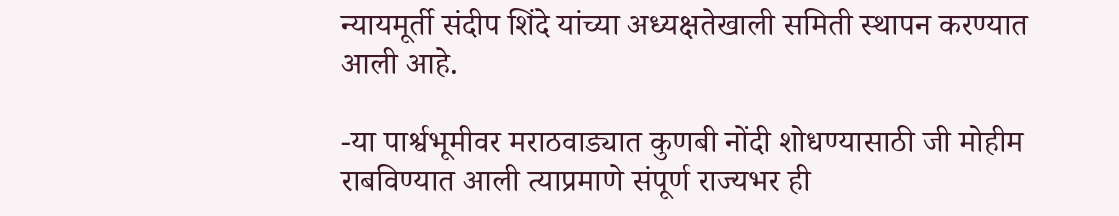न्यायमूर्ती संदीप शिंदे यांच्या अध्यक्षतेखाली समिती स्थापन करण्यात आली आहे.

-या पार्श्वभूमीवर मराठवाड्यात कुणबी नोंदी शोधण्यासाठी जी मोहीम राबविण्यात आली त्याप्रमाणे संपूर्ण राज्यभर ही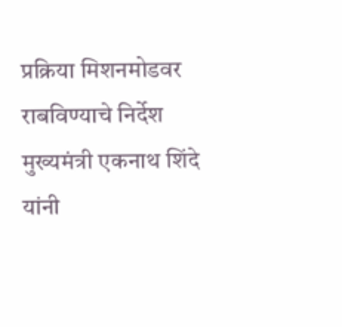प्रक्रिया मिशनमोडवर राबविण्याचे निर्देश मुख्यमंत्री एकनाथ शिंदे यांनी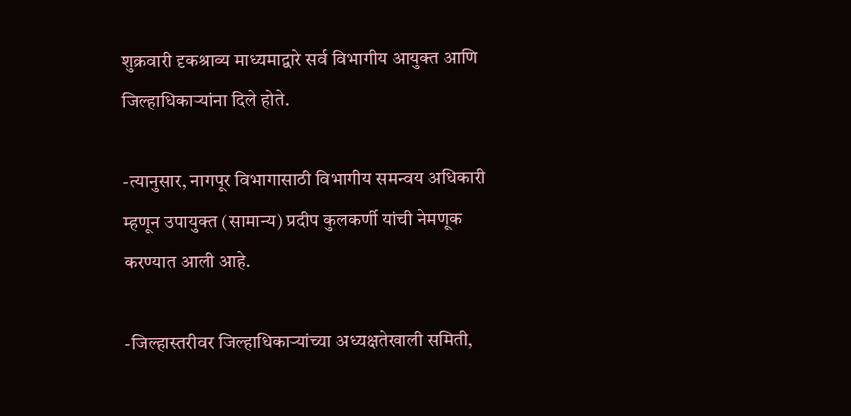शुक्रवारी दृकश्राव्य माध्यमाद्वारे सर्व विभागीय आयुक्त आणि जिल्हाधिकाऱ्यांना दिले होते.

-त्यानुसार, नागपूर विभागासाठी विभागीय समन्वय अधिकारी म्हणून उपायुक्त (सामान्य) प्रदीप कुलकर्णी यांची नेमणूक करण्यात आली आहे.

-जिल्हास्तरीवर जिल्हाधिकाऱ्यांच्या अध्यक्षतेखाली समिती,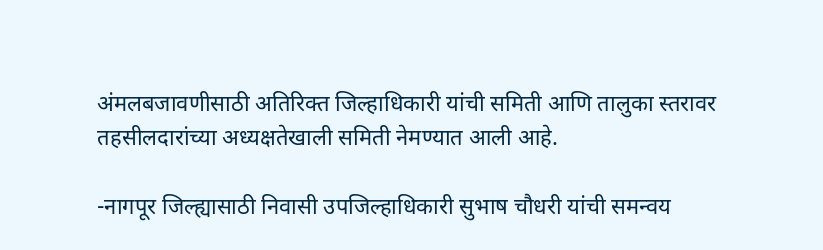अंमलबजावणीसाठी अतिरिक्त जिल्हाधिकारी यांची समिती आणि तालुका स्तरावर तहसीलदारांच्या अध्यक्षतेखाली समिती नेमण्यात आली आहे.

-नागपूर जिल्ह्यासाठी निवासी उपजिल्हाधिकारी सुभाष चौधरी यांची समन्वय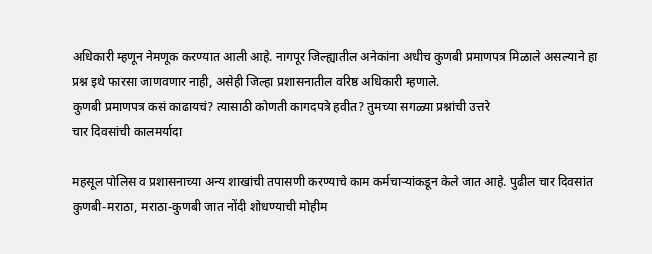अधिकारी म्हणून नेमणूक करण्यात आली आहे. नागपूर जिल्ह्यातील अनेकांना अधीच कुणबी प्रमाणपत्र मिळाले असल्याने हा प्रश्न इथे फारसा जाणवणार नाही, असेही जिल्हा प्रशासनातील वरिष्ठ अधिकारी म्हणाले.
कुणबी प्रमाणपत्र कसं काढायचं? त्यासाठी कोणती कागदपत्रे हवीत? तुमच्या सगळ्या प्रश्नांची उत्तरे
चार दिवसांची कालमर्यादा

महसूल पोलिस व प्रशासनाच्या अन्य शाखांची तपासणी करण्याचे काम कर्मचाऱ्यांकडून केले जात आहे. पुढील चार दिवसांत कुणबी-मराठा, मराठा-कुणबी जात नोंदी शोधण्याची मोहीम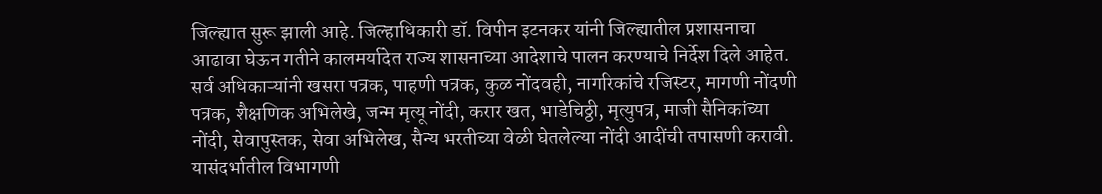जिल्ह्यात सुरू झाली आहे. जिल्हाधिकारी डॉ. विपीन इटनकर यांनी जिल्ह्यातील प्रशासनाचा आढावा घेऊन गतीने कालमर्यादेत राज्य शासनाच्या आदेशाचे पालन करण्याचे निर्देश दिले आहेत. सर्व अधिकाऱ्यांनी खसरा पत्रक, पाहणी पत्रक, कुळ नोंदवही, नागरिकांचे रजिस्टर, मागणी नोंदणी पत्रक, शैक्षणिक अभिलेखे, जन्म मृत्यू नोंदी, करार खत, भाडेचिठ्ठी, मृत्युपत्र, माजी सैनिकांच्या नोंदी, सेवापुस्तक, सेवा अभिलेख, सैन्य भरतीच्या वेळी घेतलेल्या नोंदी आदींची तपासणी करावी. यासंदर्भातील विभागणी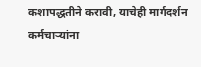कशापद्धतीने करावी, याचेही मार्गदर्शन कर्मचाऱ्यांना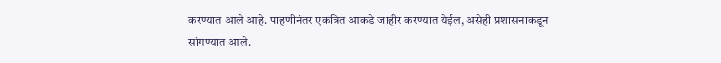करण्यात आले आहे. पाहणीनंतर एकत्रित आकडे जाहीर करण्यात येईल, असेही प्रशासनाकडून सांगण्यात आले.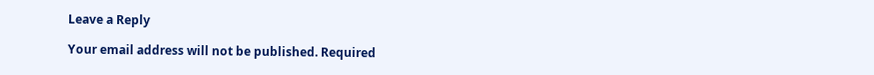Leave a Reply

Your email address will not be published. Required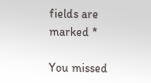fields are marked *

You missed